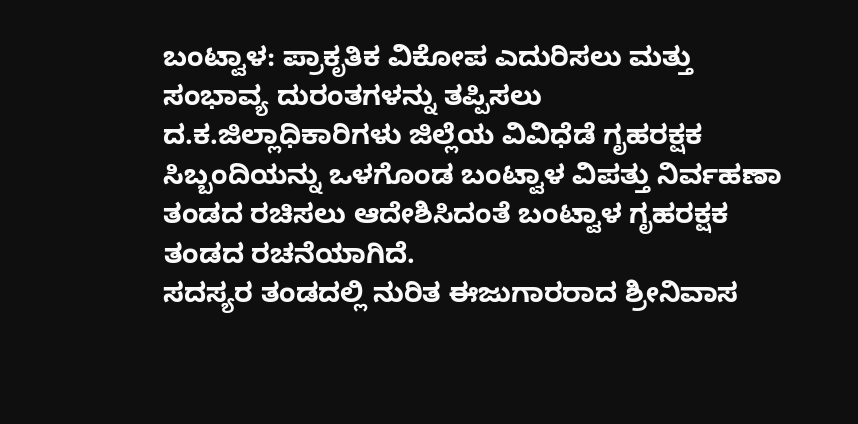ಬಂಟ್ವಾಳ: ಪ್ರಾಕೃತಿಕ ವಿಕೋಪ ಎದುರಿಸಲು ಮತ್ತು ಸಂಭಾವ್ಯ ದುರಂತಗಳನ್ನು ತಪ್ಪಿಸಲು ದ.ಕ.ಜಿಲ್ಲಾಧಿಕಾರಿಗಳು ಜಿಲ್ಲೆಯ ವಿವಿಧೆಡೆ ಗೃಹರಕ್ಷಕ ಸಿಬ್ಬಂದಿಯನ್ನು ಒಳಗೊಂಡ ಬಂಟ್ವಾಳ ವಿಪತ್ತು ನಿರ್ವಹಣಾ ತಂಡದ ರಚಿಸಲು ಆದೇಶಿಸಿದಂತೆ ಬಂಟ್ವಾಳ ಗೃಹರಕ್ಷಕ ತಂಡದ ರಚನೆಯಾಗಿದೆ.
ಸದಸ್ಯರ ತಂಡದಲ್ಲಿ ನುರಿತ ಈಜುಗಾರರಾದ ಶ್ರೀನಿವಾಸ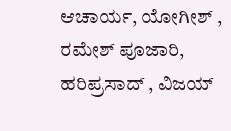ಆಚಾರ್ಯ, ಯೋಗೀಶ್ , ರಮೇಶ್ ಪೂಜಾರಿ, ಹರಿಪ್ರಸಾದ್ , ವಿಜಯ್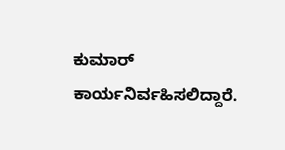ಕುಮಾರ್ ಕಾರ್ಯನಿರ್ವಹಿಸಲಿದ್ದಾರೆ.